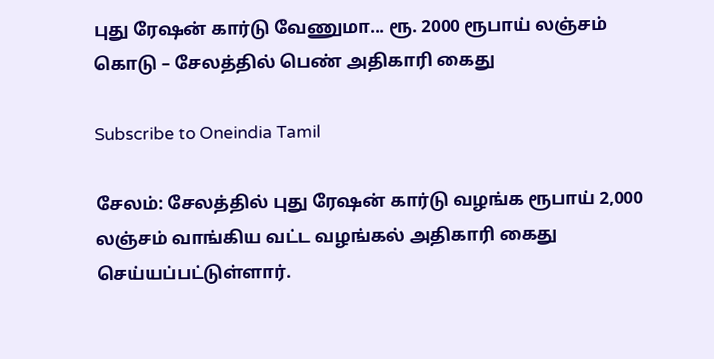புது ரேஷன் கார்டு வேணுமா... ரூ. 2000 ரூபாய் லஞ்சம் கொடு – சேலத்தில் பெண் அதிகாரி கைது

Subscribe to Oneindia Tamil

சேலம்: சேலத்தில் புது ரேஷன் கார்டு வழங்க ரூபாய் 2,000 லஞ்சம் வாங்கிய வட்ட வழங்கல் அதிகாரி கைது செய்யப்பட்டுள்ளார்.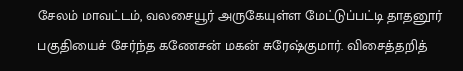சேலம் மாவட்டம், வலசையூர் அருகேயுள்ள மேட்டுப்பட்டி தாதனூர் பகுதியைச் சேர்ந்த கணேசன் மகன் சுரேஷ்குமார். விசைத்தறித்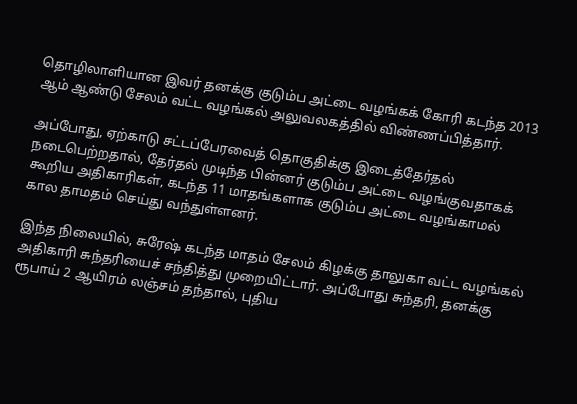தொழிலாளியான இவர் தனக்கு குடும்ப அட்டை வழங்கக் கோரி கடந்த 2013 ஆம் ஆண்டு சேலம் வட்ட வழங்கல் அலுவலகத்தில் விண்ணப்பித்தார்.

அப்போது, ஏற்காடு சட்டப்பேரவைத் தொகுதிக்கு இடைத்தேர்தல் நடைபெற்றதால், தேர்தல் முடிந்த பின்னர் குடும்ப அட்டை வழங்குவதாகக் கூறிய அதிகாரிகள், கடந்த 11 மாதங்களாக குடும்ப அட்டை வழங்காமல் கால தாமதம் செய்து வந்துள்ளனர்.

இந்த நிலையில், சுரேஷ் கடந்த மாதம் சேலம் கிழக்கு தாலுகா வட்ட வழங்கல் அதிகாரி சுந்தரியைச் சந்தித்து முறையிட்டார். அப்போது சுந்தரி, தனக்கு ரூபாய் 2 ஆயிரம் லஞ்சம் தந்தால், புதிய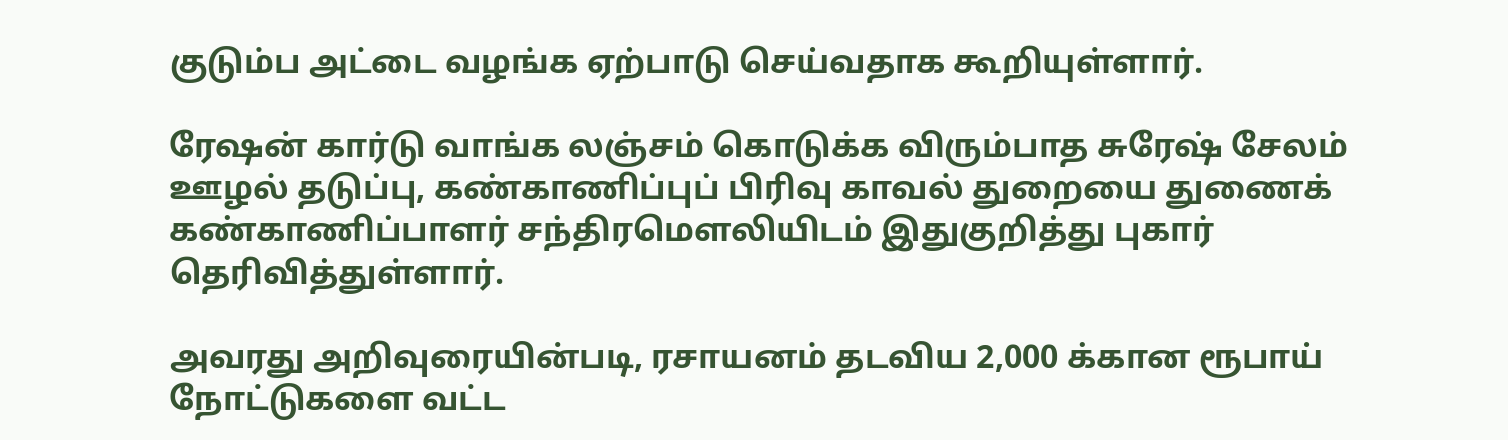குடும்ப அட்டை வழங்க ஏற்பாடு செய்வதாக கூறியுள்ளார்.

ரேஷன் கார்டு வாங்க லஞ்சம் கொடுக்க விரும்பாத சுரேஷ் சேலம் ஊழல் தடுப்பு, கண்காணிப்புப் பிரிவு காவல் துறையை துணைக் கண்காணிப்பாளர் சந்திரமெளலியிடம் இதுகுறித்து புகார் தெரிவித்துள்ளார்.

அவரது அறிவுரையின்படி, ரசாயனம் தடவிய 2,000 க்கான ரூபாய் நோட்டுகளை வட்ட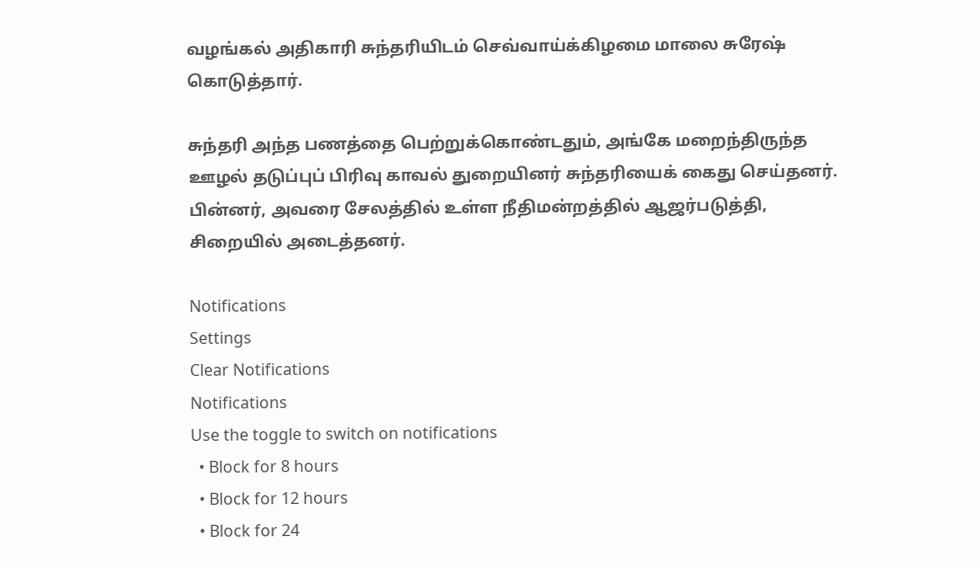வழங்கல் அதிகாரி சுந்தரியிடம் செவ்வாய்க்கிழமை மாலை சுரேஷ் கொடுத்தார்.

சுந்தரி அந்த பணத்தை பெற்றுக்கொண்டதும், அங்கே மறைந்திருந்த ஊழல் தடுப்புப் பிரிவு காவல் துறையினர் சுந்தரியைக் கைது செய்தனர். பின்னர், அவரை சேலத்தில் உள்ள நீதிமன்றத்தில் ஆஜர்படுத்தி, சிறையில் அடைத்தனர்.

Notifications
Settings
Clear Notifications
Notifications
Use the toggle to switch on notifications
  • Block for 8 hours
  • Block for 12 hours
  • Block for 24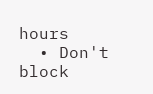hours
  • Don't block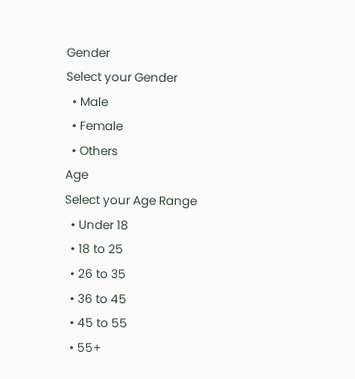Gender
Select your Gender
  • Male
  • Female
  • Others
Age
Select your Age Range
  • Under 18
  • 18 to 25
  • 26 to 35
  • 36 to 45
  • 45 to 55
  • 55+